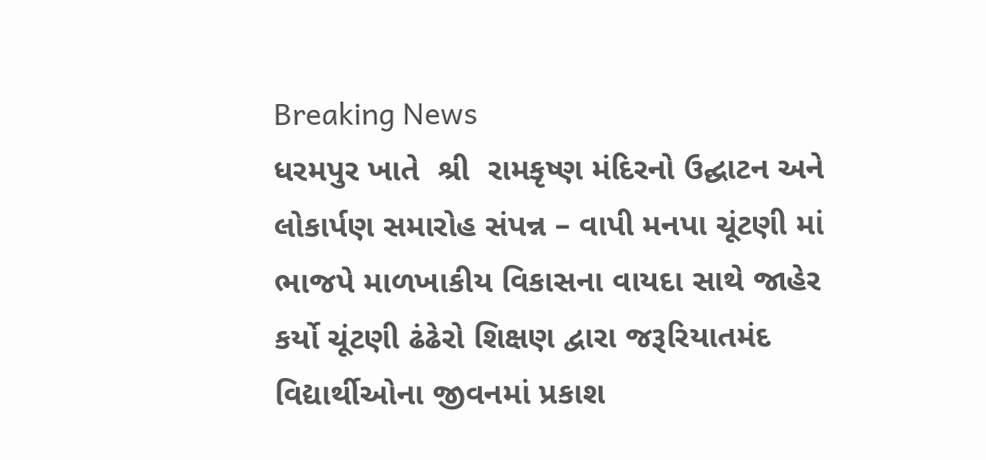Breaking News
ધરમપુર ખાતે  શ્રી  રામકૃષ્ણ મંદિરનો ઉદ્ઘાટન અને લોકાર્પણ સમારોહ સંપન્ન – વાપી મનપા ચૂંટણી માં ભાજપે માળખાકીય વિકાસના વાયદા સાથે જાહેર કર્યો ચૂંટણી ઢંઢેરો શિક્ષણ દ્વારા જરૂરિયાતમંદ વિદ્યાર્થીઓના જીવનમાં પ્રકાશ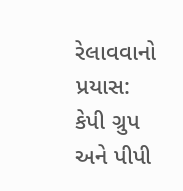રેલાવવાનો પ્રયાસ: કેપી ગ્રુપ અને પીપી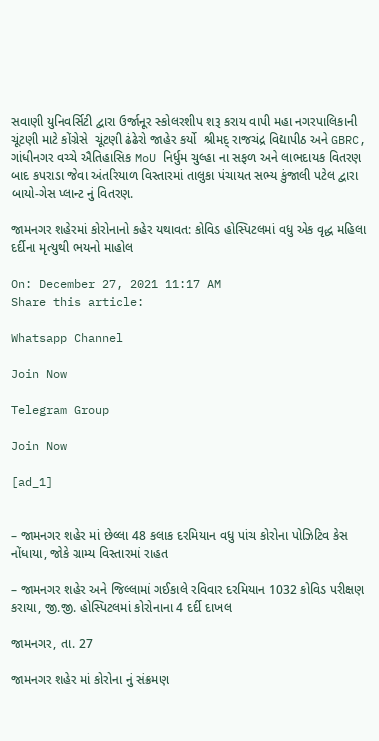સવાણી યુનિવર્સિટી દ્વારા ઉર્જાનૂર સ્કોલરશીપ શરૂ કરાય વાપી મહા નગરપાલિકાની ચૂંટણી માટે કોંગ્રેસે  ચૂંટણી ઢંઢેરો જાહેર કર્યો  શ્રીમદ્ રાજચંદ્ર વિદ્યાપીઠ અને GBRC, ગાંધીનગર વચ્ચે ઐતિહાસિક MoU નિર્ધુમ ચુલ્હા ના સફળ અને લાભદાયક વિતરણ બાદ કપરાડા જેવા અંતરિયાળ વિસ્તારમાં તાલુકા પંચાયત સભ્ય કુંજાલી પટેલ દ્વારા બાયો-ગેસ પ્લાન્ટ નું વિતરણ.

જામનગર શહેરમાં કોરોનાનો કહેર યથાવત: કોવિડ હોસ્પિટલમાં વધુ એક વૃદ્ધ મહિલા દર્દીના મૃત્યુથી ભયનો માહોલ

On: December 27, 2021 11:17 AM
Share this article:

Whatsapp Channel

Join Now

Telegram Group

Join Now

[ad_1]


– જામનગર શહેર માં છેલ્લા 48 કલાક દરમિયાન વધુ પાંચ કોરોના પોઝિટિવ કેસ નોંધાયા, જોકે ગ્રામ્ય વિસ્તારમાં રાહત

– જામનગર શહેર અને જિલ્લામાં ગઈકાલે રવિવાર દરમિયાન 1032 કોવિડ પરીક્ષણ કરાયા, જી.જી. હોસ્પિટલમાં કોરોનાના 4 દર્દી દાખલ

જામનગર, તા. 27

જામનગર શહેર માં કોરોના નું સંક્રમણ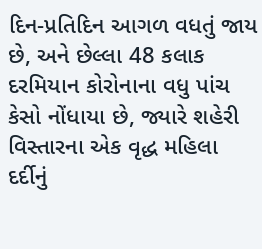દિન-પ્રતિદિન આગળ વધતું જાય છે, અને છેલ્લા 48 કલાક દરમિયાન કોરોનાના વધુ પાંચ કેસો નોંધાયા છે, જ્યારે શહેરી વિસ્તારના એક વૃદ્ધ મહિલા દર્દીનું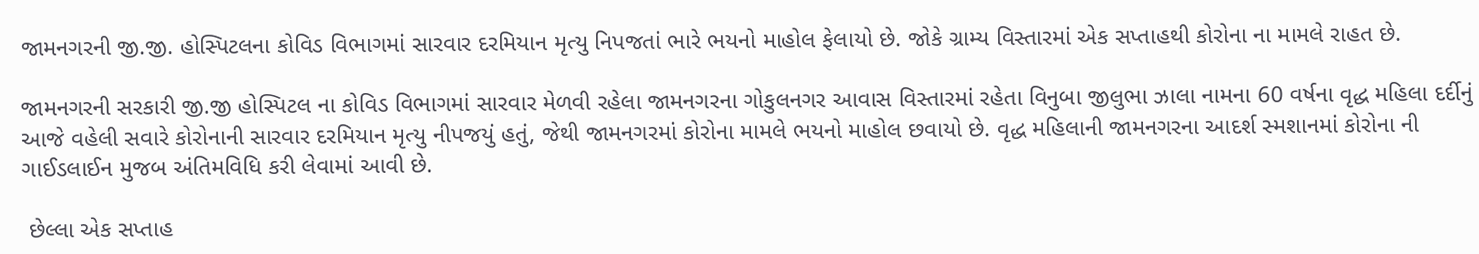જામનગરની જી.જી. હોસ્પિટલના કોવિડ વિભાગમાં સારવાર દરમિયાન મૃત્યુ નિપજતાં ભારે ભયનો માહોલ ફેલાયો છે. જોકે ગ્રામ્ય વિસ્તારમાં એક સપ્તાહથી કોરોના ના મામલે રાહત છે.

જામનગરની સરકારી જી.જી હોસ્પિટલ ના કોવિડ વિભાગમાં સારવાર મેળવી રહેલા જામનગરના ગોકુલનગર આવાસ વિસ્તારમાં રહેતા વિનુબા જીલુભા ઝાલા નામના 60 વર્ષના વૃદ્ધ મહિલા દર્દીનું આજે વહેલી સવારે કોરોનાની સારવાર દરમિયાન મૃત્યુ નીપજયું હતું, જેથી જામનગરમાં કોરોના મામલે ભયનો માહોલ છવાયો છે. વૃદ્ધ મહિલાની જામનગરના આદર્શ સ્મશાનમાં કોરોના ની ગાઈડલાઈન મુજબ અંતિમવિધિ કરી લેવામાં આવી છે.

 છેલ્લા એક સપ્તાહ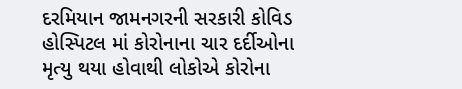દરમિયાન જામનગરની સરકારી કોવિડ હોસ્પિટલ માં કોરોનાના ચાર દર્દીઓના મૃત્યુ થયા હોવાથી લોકોએ કોરોના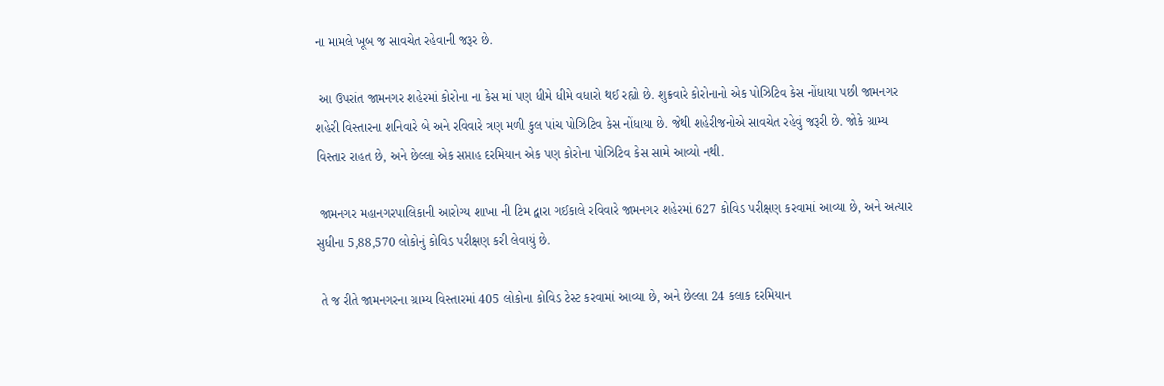ના મામલે ખૂબ જ સાવચેત રહેવાની જરૂર છે.

 આ ઉપરાંત જામનગર શહેરમાં કોરોના ના કેસ માં પણ ધીમે ધીમે વધારો થઈ રહ્યો છે. શુક્રવારે કોરોનાનો એક પોઝિટિવ કેસ નોંધાયા પછી જામનગર શહેરી વિસ્તારના શનિવારે બે અને રવિવારે ત્રણ મળી કુલ પાંચ પોઝિટિવ કેસ નોંધાયા છે. જેથી શહેરીજનોએ સાવચેત રહેવું જરૂરી છે. જોકે ગ્રામ્ય વિસ્તાર રાહત છે, અને છેલ્લા એક સપ્તાહ દરમિયાન એક પણ કોરોના પોઝિટિવ કેસ સામે આવ્યો નથી.

 જામનગર મહાનગરપાલિકાની આરોગ્ય શાખા ની ટિમ દ્વારા ગઈકાલે રવિવારે જામનગર શહેરમાં 627 કોવિડ પરીક્ષણ કરવામાં આવ્યા છે, અને અત્યાર સુધીના 5,88,570 લોકોનું કોવિડ પરીક્ષણ કરી લેવાયું છે.

 તે જ રીતે જામનગરના ગ્રામ્ય વિસ્તારમાં 405 લોકોના કોવિડ ટેસ્ટ કરવામાં આવ્યા છે, અને છેલ્લા 24 કલાક દરમિયાન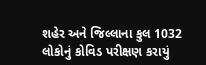શહેર અને જિલ્લાના કુલ 1032 લોકોનું કોવિડ પરીક્ષણ કરાયું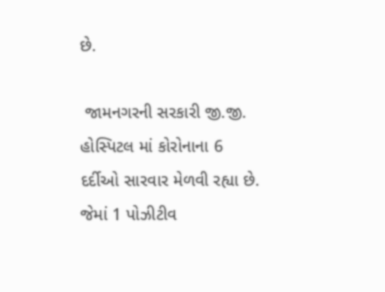છે.

 જામનગરની સરકારી જી.જી. હોસ્પિટલ માં કોરોનાના 6 દર્દીઓ સારવાર મેળવી રહ્યા છે. જેમાં 1 પોઝીટીવ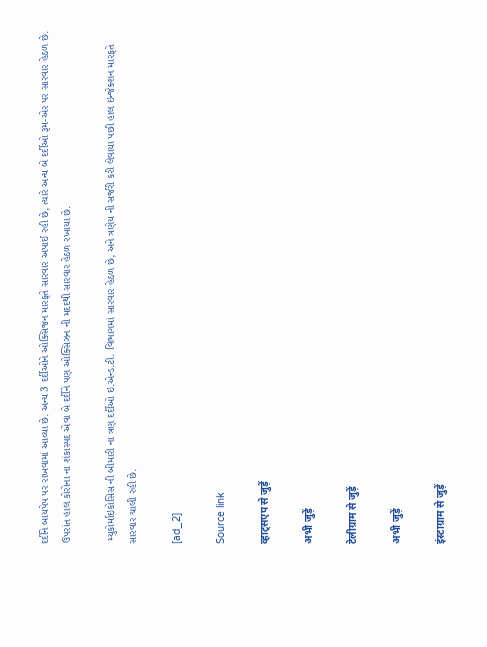દર્દીને બાયપેપ પર રાખવામાં આવ્યા છે. અન્ય 3 દર્દીઓને ઓક્સિજન મારફતે સારવાર અપાઈ રહી છે, ત્યારે અન્ય બે દર્દીઓ રૂમ-એર પર સારવાર હેઠળ છે. ઉપરાંત હાલ કોરોના ના શંકાસ્પદ એવા બે દર્દીને પણ ઓક્સિઝન ની મદદથી સારવાર હેઠળ રખાયા છે.

 મ્યુકોર્માઇકોસિસ ની બીમારી ના ત્રણ દર્દીઓ ઇ.એન્ડ.ટી. વિભાગમાં સારવાર હેઠળ છે, અને ત્રણેય ની સર્જરી કરી લેવાયા પછી હાલ ઇન્જેક્શન મારફતે સારવાર ચાલી રહી છે.

[ad_2]

Source link

व्हाट्सएप से जुड़ें

अभी जुड़ें

टेलीग्राम से जुड़ें

अभी जुड़ें

इंस्टाग्राम से जुड़ें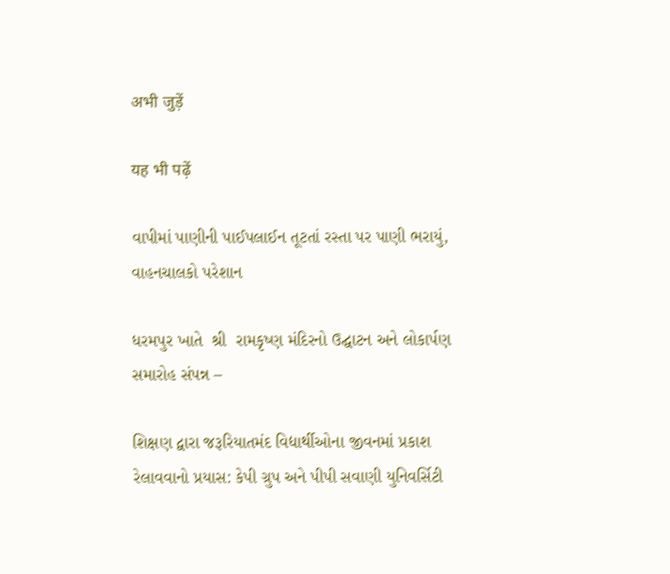अभी जुड़ें

यह भी पढ़ें

વાપીમાં પાણીની પાઈપલાઈન તૂટતાં રસ્તા પર પાણી ભરાયું, વાહનચાલકો પરેશાન

ધરમપુર ખાતે  શ્રી  રામકૃષ્ણ મંદિરનો ઉદ્ઘાટન અને લોકાર્પણ સમારોહ સંપન્ન –

શિક્ષણ દ્વારા જરૂરિયાતમંદ વિદ્યાર્થીઓના જીવનમાં પ્રકાશ રેલાવવાનો પ્રયાસ: કેપી ગ્રુપ અને પીપી સવાણી યુનિવર્સિટી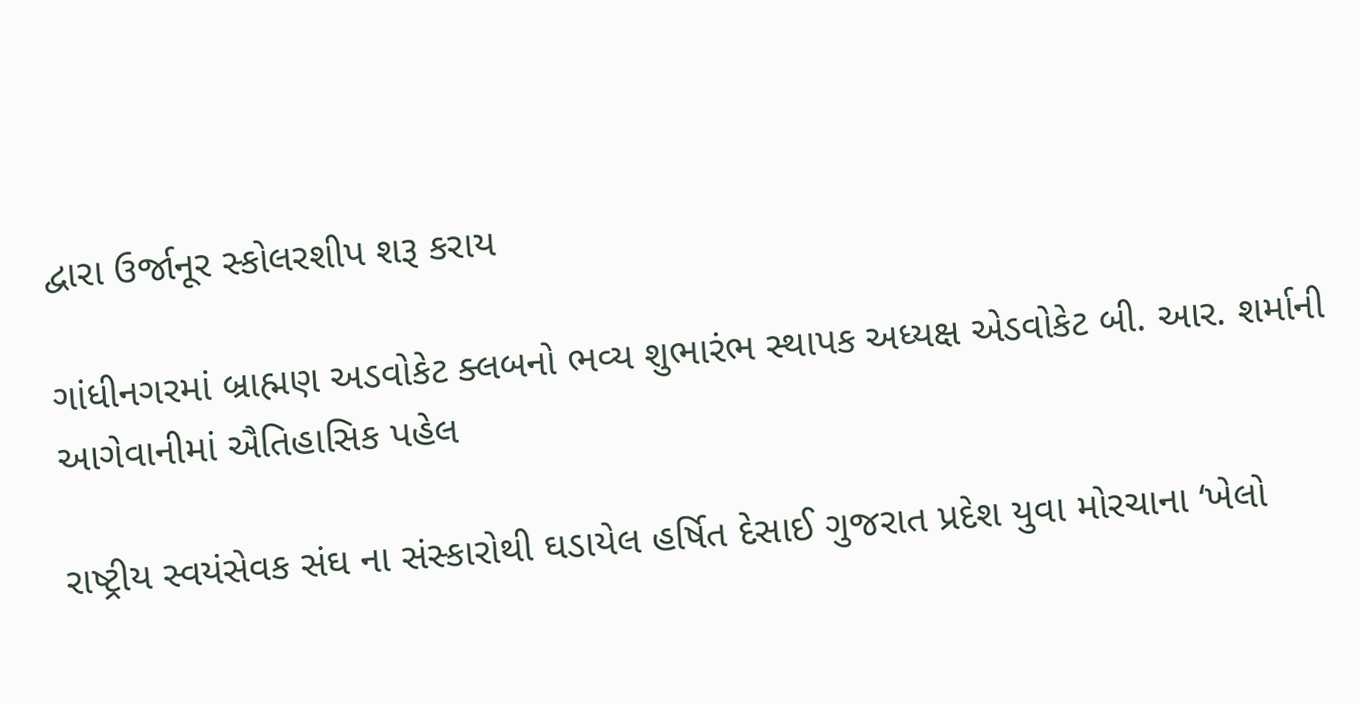દ્વારા ઉર્જાનૂર સ્કોલરશીપ શરૂ કરાય

ગાંધીનગરમાં બ્રાહ્મણ અડવોકેટ ક્લબનો ભવ્ય શુભારંભ સ્થાપક અધ્યક્ષ એડવોકેટ બી. આર. શર્માની આગેવાનીમાં ઐતિહાસિક પહેલ

રાષ્ટ્રીય સ્વયંસેવક સંઘ ના સંસ્કારોથી ઘડાયેલ હર્ષિત દેસાઈ ગુજરાત પ્રદેશ યુવા મોરચાના ‘ખેલો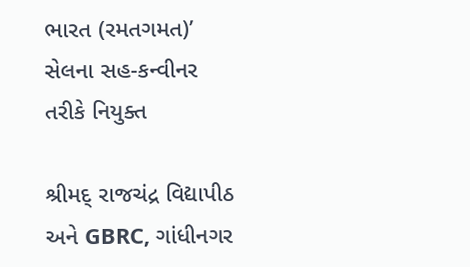ભારત (રમતગમત)’ સેલના સહ-કન્વીનર તરીકે નિયુક્ત

શ્રીમદ્ રાજચંદ્ર વિદ્યાપીઠ અને GBRC, ગાંધીનગર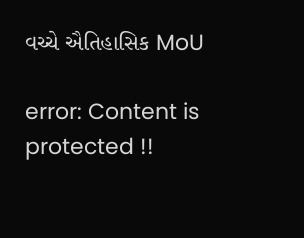વચ્ચે ઐતિહાસિક MoU

error: Content is protected !!